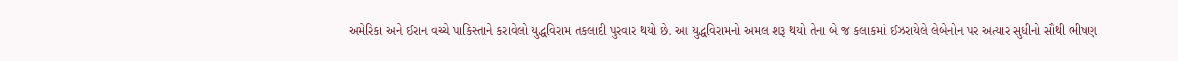અમેરિકા અને ઈરાન વચ્ચે પાકિસ્તાને કરાવેલો યુદ્ધવિરામ તકલાદી પુરવાર થયો છે. આ યુદ્ધવિરામનો અમલ શરૂ થયો તેના બે જ કલાકમાં ઈઝરાયેલે લેબેનોન પર અત્યાર સુધીનો સૌથી ભીષણ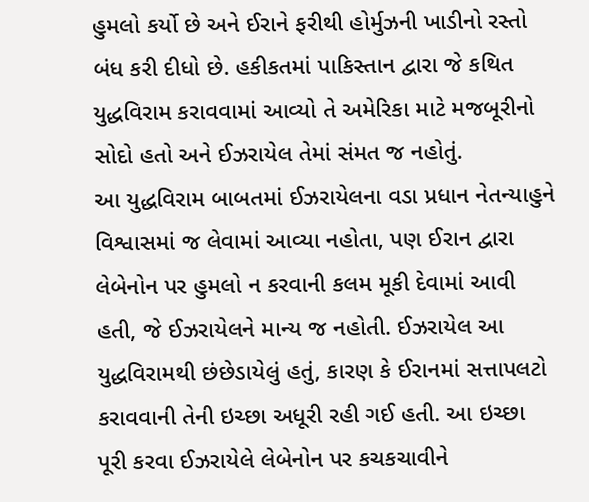હુમલો કર્યો છે અને ઈરાને ફરીથી હોર્મુઝની ખાડીનો રસ્તો બંધ કરી દીધો છે. હકીકતમાં પાકિસ્તાન દ્વારા જે કથિત યુદ્ધવિરામ કરાવવામાં આવ્યો તે અમેરિકા માટે મજબૂરીનો સોદો હતો અને ઈઝરાયેલ તેમાં સંમત જ નહોતું.
આ યુદ્ધવિરામ બાબતમાં ઈઝરાયેલના વડા પ્રધાન નેતન્યાહુને વિશ્વાસમાં જ લેવામાં આવ્યા નહોતા, પણ ઈરાન દ્વારા લેબેનોન પર હુમલો ન કરવાની કલમ મૂકી દેવામાં આવી હતી, જે ઈઝરાયેલને માન્ય જ નહોતી. ઈઝરાયેલ આ યુદ્ધવિરામથી છંછેડાયેલું હતું, કારણ કે ઈરાનમાં સત્તાપલટો કરાવવાની તેની ઇચ્છા અધૂરી રહી ગઈ હતી. આ ઇચ્છા પૂરી કરવા ઈઝરાયેલે લેબેનોન પર કચકચાવીને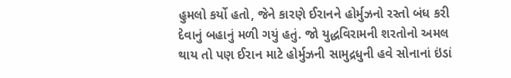હુમલો કર્યો હતો, જેને કારણે ઈરાનને હોર્મુઝનો રસ્તો બંધ કરી દેવાનું બહાનું મળી ગયું હતું. જો યુદ્ધવિરામની શરતોનો અમલ થાય તો પણ ઈરાન માટે હોર્મુઝની સામુદ્રધુની હવે સોનાનાં ઇંડાં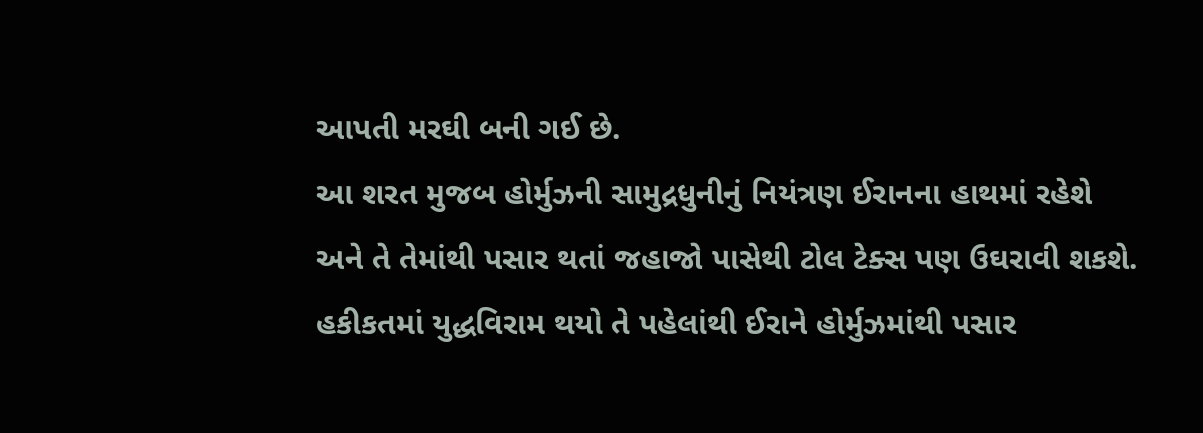આપતી મરઘી બની ગઈ છે.
આ શરત મુજબ હોર્મુઝની સામુદ્રધુનીનું નિયંત્રણ ઈરાનના હાથમાં રહેશે અને તે તેમાંથી પસાર થતાં જહાજો પાસેથી ટોલ ટેક્સ પણ ઉઘરાવી શકશે. હકીકતમાં યુદ્ધવિરામ થયો તે પહેલાંથી ઈરાને હોર્મુઝમાંથી પસાર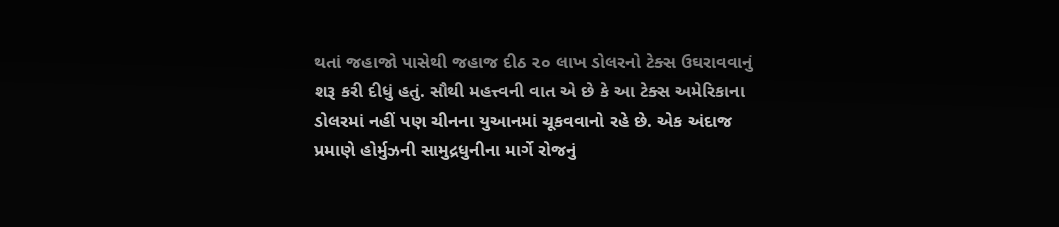થતાં જહાજો પાસેથી જહાજ દીઠ ૨૦ લાખ ડોલરનો ટેક્સ ઉઘરાવવાનું શરૂ કરી દીધું હતું. સૌથી મહત્ત્વની વાત એ છે કે આ ટેક્સ અમેરિકાના ડોલરમાં નહીં પણ ચીનના યુઆનમાં ચૂકવવાનો રહે છે. એક અંદાજ પ્રમાણે હોર્મુઝની સામુદ્રધુનીના માર્ગે રોજનું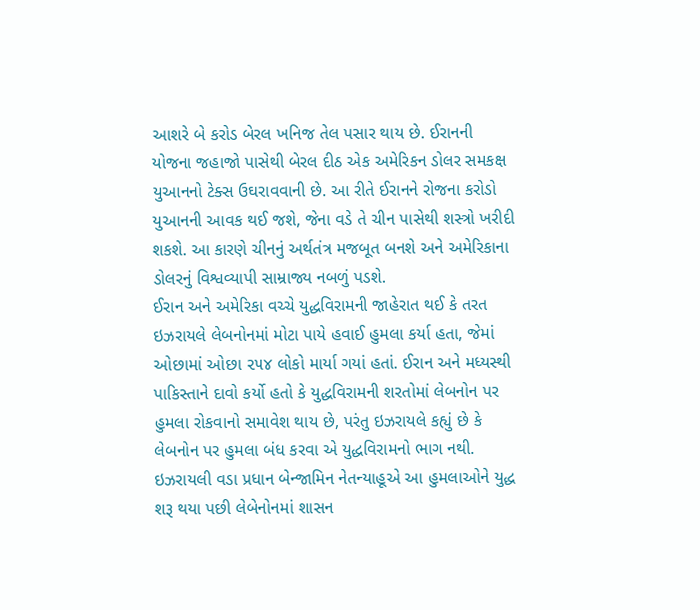આશરે બે કરોડ બેરલ ખનિજ તેલ પસાર થાય છે. ઈરાનની યોજના જહાજો પાસેથી બેરલ દીઠ એક અમેરિકન ડોલર સમકક્ષ યુઆનનો ટેક્સ ઉઘરાવવાની છે. આ રીતે ઈરાનને રોજના કરોડો યુઆનની આવક થઈ જશે, જેના વડે તે ચીન પાસેથી શસ્ત્રો ખરીદી શકશે. આ કારણે ચીનનું અર્થતંત્ર મજબૂત બનશે અને અમેરિકાના ડોલરનું વિશ્વવ્યાપી સામ્રાજ્ય નબળું પડશે.
ઈરાન અને અમેરિકા વચ્ચે યુદ્ધવિરામની જાહેરાત થઈ કે તરત ઇઝરાયલે લેબનોનમાં મોટા પાયે હવાઈ હુમલા કર્યા હતા, જેમાં ઓછામાં ઓછા ૨૫૪ લોકો માર્યા ગયાં હતાં. ઈરાન અને મધ્યસ્થી પાકિસ્તાને દાવો કર્યો હતો કે યુદ્ધવિરામની શરતોમાં લેબનોન પર હુમલા રોકવાનો સમાવેશ થાય છે, પરંતુ ઇઝરાયલે કહ્યું છે કે લેબનોન પર હુમલા બંધ કરવા એ યુદ્ધવિરામનો ભાગ નથી. ઇઝરાયલી વડા પ્રધાન બેન્જામિન નેતન્યાહૂએ આ હુમલાઓને યુદ્ધ શરૂ થયા પછી લેબેનોનમાં શાસન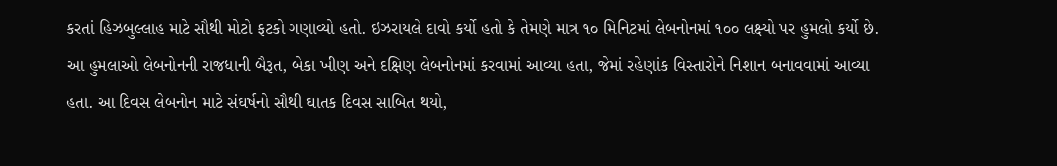કરતાં હિઝબુલ્લાહ માટે સૌથી મોટો ફટકો ગણાવ્યો હતો. ઇઝરાયલે દાવો કર્યો હતો કે તેમણે માત્ર ૧૦ મિનિટમાં લેબનોનમાં ૧૦૦ લક્ષ્યો પર હુમલો કર્યો છે.
આ હુમલાઓ લેબનોનની રાજધાની બૈરૂત, બેકા ખીણ અને દક્ષિણ લેબનોનમાં કરવામાં આવ્યા હતા, જેમાં રહેણાંક વિસ્તારોને નિશાન બનાવવામાં આવ્યા હતા. આ દિવસ લેબનોન માટે સંઘર્ષનો સૌથી ઘાતક દિવસ સાબિત થયો,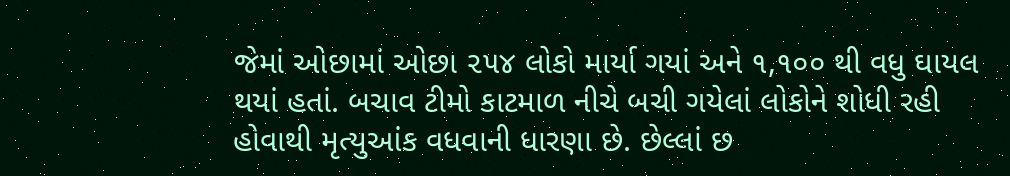જેમાં ઓછામાં ઓછા ૨૫૪ લોકો માર્યા ગયાં અને ૧,૧૦૦ થી વધુ ઘાયલ થયાં હતાં. બચાવ ટીમો કાટમાળ નીચે બચી ગયેલાં લોકોને શોધી રહી હોવાથી મૃત્યુઆંક વધવાની ધારણા છે. છેલ્લાં છ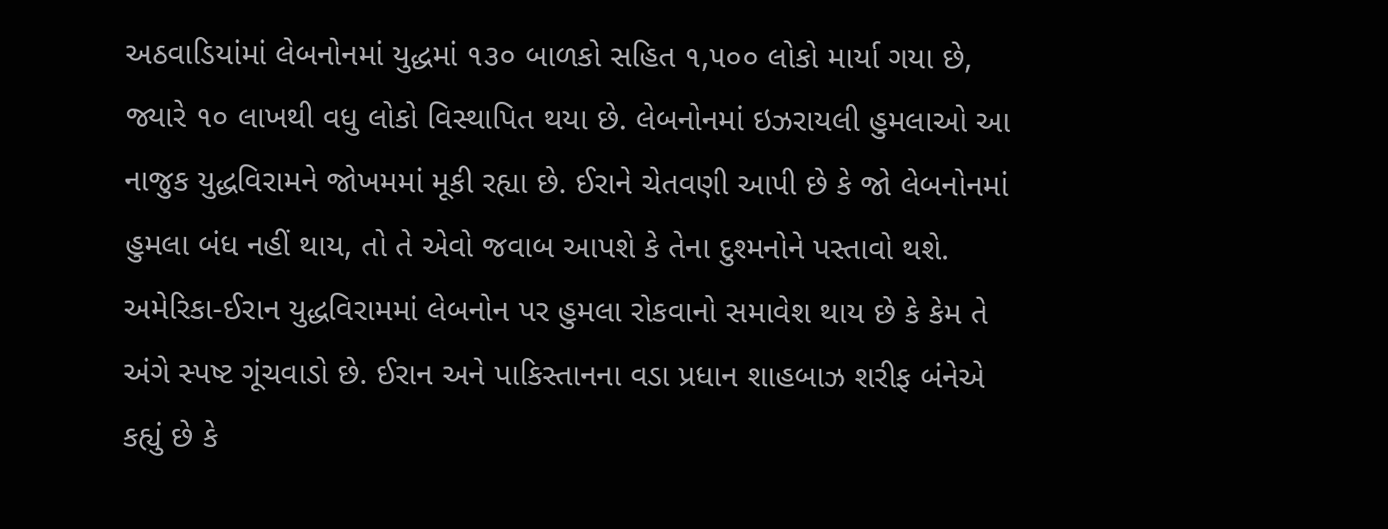અઠવાડિયાંમાં લેબનોનમાં યુદ્ધમાં ૧૩૦ બાળકો સહિત ૧,૫૦૦ લોકો માર્યા ગયા છે, જ્યારે ૧૦ લાખથી વધુ લોકો વિસ્થાપિત થયા છે. લેબનોનમાં ઇઝરાયલી હુમલાઓ આ નાજુક યુદ્ધવિરામને જોખમમાં મૂકી રહ્યા છે. ઈરાને ચેતવણી આપી છે કે જો લેબનોનમાં હુમલા બંધ નહીં થાય, તો તે એવો જવાબ આપશે કે તેના દુશ્મનોને પસ્તાવો થશે.
અમેરિકા-ઈરાન યુદ્ધવિરામમાં લેબનોન પર હુમલા રોકવાનો સમાવેશ થાય છે કે કેમ તે અંગે સ્પષ્ટ ગૂંચવાડો છે. ઈરાન અને પાકિસ્તાનના વડા પ્રધાન શાહબાઝ શરીફ બંનેએ કહ્યું છે કે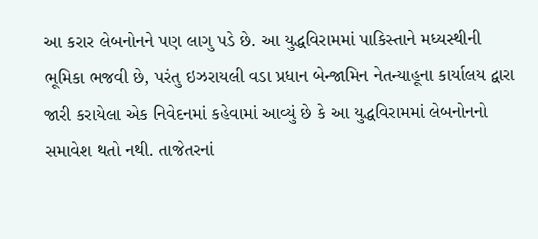આ કરાર લેબનોનને પણ લાગુ પડે છે. આ યુદ્ધવિરામમાં પાકિસ્તાને મધ્યસ્થીની ભૂમિકા ભજવી છે, પરંતુ ઇઝરાયલી વડા પ્રધાન બેન્જામિન નેતન્યાહૂના કાર્યાલય દ્વારા જારી કરાયેલા એક નિવેદનમાં કહેવામાં આવ્યું છે કે આ યુદ્ધવિરામમાં લેબનોનનો સમાવેશ થતો નથી. તાજેતરનાં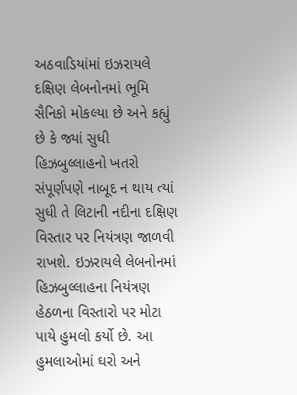અઠવાડિયાંમાં ઇઝરાયલે દક્ષિણ લેબનોનમાં ભૂમિ સૈનિકો મોકલ્યા છે અને કહ્યું છે કે જ્યાં સુધી હિઝબુલ્લાહનો ખતરો સંપૂર્ણપણે નાબૂદ ન થાય ત્યાં સુધી તે લિટાની નદીના દક્ષિણ વિસ્તાર પર નિયંત્રણ જાળવી રાખશે. ઇઝરાયલે લેબનોનમાં હિઝબુલ્લાહના નિયંત્રણ હેઠળના વિસ્તારો પર મોટા પાયે હુમલો કર્યો છે. આ હુમલાઓમાં ઘરો અને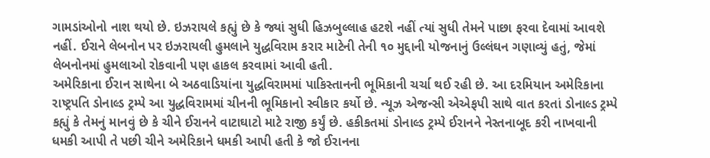ગામડાંઓનો નાશ થયો છે. ઇઝરાયલે કહ્યું છે કે જ્યાં સુધી હિઝબુલ્લાહ હટશે નહીં ત્યાં સુધી તેમને પાછા ફરવા દેવામાં આવશે નહીં. ઈરાને લેબનોન પર ઇઝરાયલી હુમલાને યુદ્ધવિરામ કરાર માટેની તેની ૧૦ મુદ્દાની યોજનાનું ઉલ્લંઘન ગણાવ્યું હતું, જેમાં લેબનોનમાં હુમલાઓ રોકવાની પણ હાકલ કરવામાં આવી હતી.
અમેરિકાના ઈરાન સાથેના બે અઠવાડિયાંના યુદ્ધવિરામમાં પાકિસ્તાનની ભૂમિકાની ચર્ચા થઈ રહી છે. આ દરમિયાન અમેરિકાના રાષ્ટ્રપતિ ડોનાલ્ડ ટ્રમ્પે આ યુદ્ધવિરામમાં ચીનની ભૂમિકાનો સ્વીકાર કર્યો છે. ન્યૂઝ એજન્સી એએફપી સાથે વાત કરતાં ડોનાલ્ડ ટ્રમ્પે કહ્યું કે તેમનું માનવું છે કે ચીને ઈરાનને વાટાઘાટો માટે રાજી કર્યું છે. હકીકતમાં ડોનાલ્ડ ટ્રમ્પે ઈરાનને નેસ્તનાબૂદ કરી નાખવાની ધમકી આપી તે પછી ચીને અમેરિકાને ધમકી આપી હતી કે જો ઈરાનના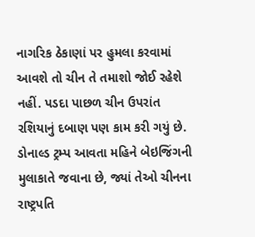નાગરિક ઠેકાણાં પર હુમલા કરવામાં આવશે તો ચીન તે તમાશો જોઈ રહેશે નહીં. પડદા પાછળ ચીન ઉપરાંત રશિયાનું દબાણ પણ કામ કરી ગયું છે. ડોનાલ્ડ ટ્રમ્પ આવતા મહિને બેઇજિંગની મુલાકાતે જવાના છે, જ્યાં તેઓ ચીનના રાષ્ટ્રપતિ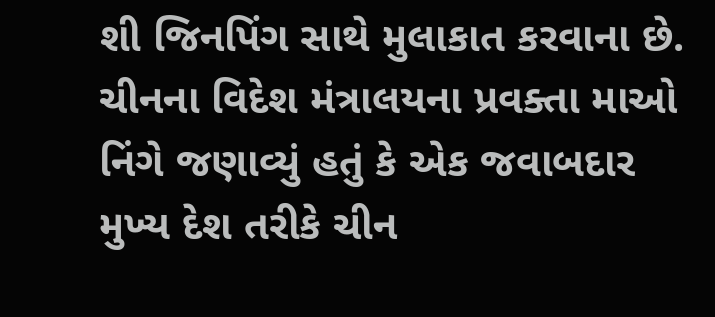શી જિનપિંગ સાથે મુલાકાત કરવાના છે.
ચીનના વિદેશ મંત્રાલયના પ્રવક્તા માઓ નિંગે જણાવ્યું હતું કે એક જવાબદાર મુખ્ય દેશ તરીકે ચીન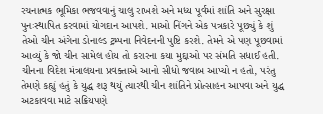રચનાત્મક ભૂમિકા ભજવવાનું ચાલુ રાખશે અને મધ્ય પૂર્વમાં શાંતિ અને સુરક્ષા પુનઃસ્થાપિત કરવામાં યોગદાન આપશે. માઓ નિંગને એક પત્રકારે પૂછ્યું કે શું તેઓ ચીન અંગેના ડોનાલ્ડ ટ્રમ્પના નિવેદનની પુષ્ટિ કરશે. તેમને એ પણ પૂછવામાં આવ્યું કે જો ચીન સામેલ હોય તો કરારના કયા મુદ્દાઓ પર સંમતિ સધાઈ હતી. ચીનના વિદેશ મંત્રાલયના પ્રવક્તાએ આનો સીધો જવાબ આપ્યો ન હતો, પરંતુ તેમણે કહ્યું હતું કે યુદ્ધ શરૂ થયું ત્યારથી ચીન શાંતિને પ્રોત્સાહન આપવા અને યુદ્ધ અટકાવવા માટે સક્રિયપણે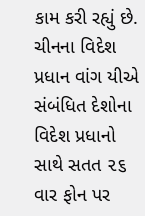કામ કરી રહ્યું છે. ચીનના વિદેશ પ્રધાન વાંગ યીએ સંબંધિત દેશોના વિદેશ પ્રધાનો સાથે સતત ૨૬ વાર ફોન પર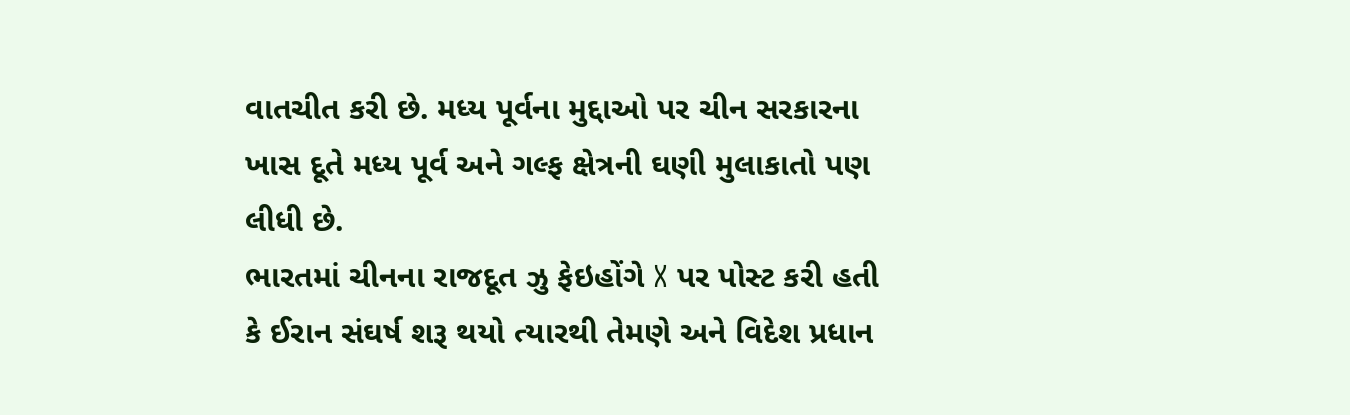વાતચીત કરી છે. મધ્ય પૂર્વના મુદ્દાઓ પર ચીન સરકારના ખાસ દૂતે મધ્ય પૂર્વ અને ગલ્ફ ક્ષેત્રની ઘણી મુલાકાતો પણ લીધી છે.
ભારતમાં ચીનના રાજદૂત ઝુ ફેઇહોંગે X પર પોસ્ટ કરી હતી કે ઈરાન સંઘર્ષ શરૂ થયો ત્યારથી તેમણે અને વિદેશ પ્રધાન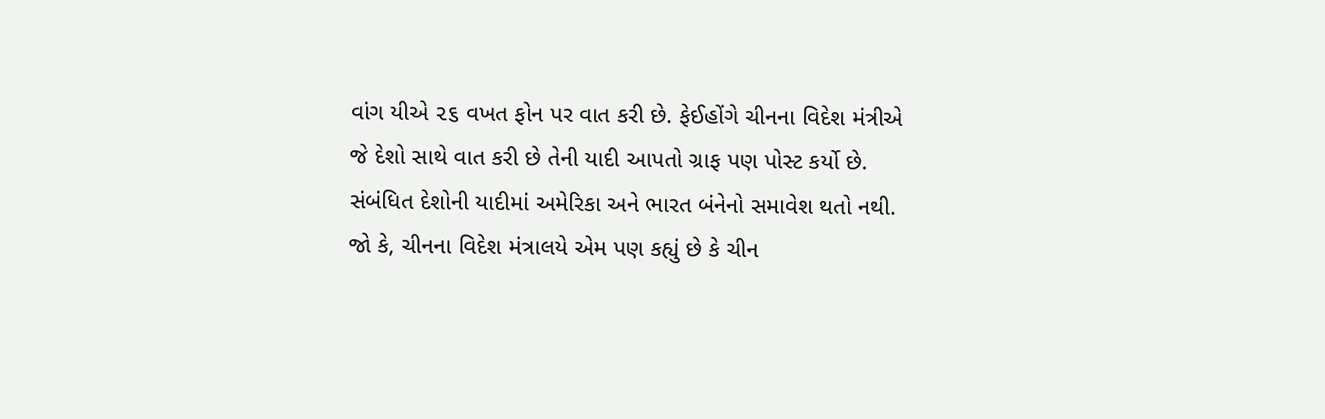વાંગ યીએ ૨૬ વખત ફોન પર વાત કરી છે. ફેઈહોંગે ચીનના વિદેશ મંત્રીએ જે દેશો સાથે વાત કરી છે તેની યાદી આપતો ગ્રાફ પણ પોસ્ટ કર્યો છે. સંબંધિત દેશોની યાદીમાં અમેરિકા અને ભારત બંનેનો સમાવેશ થતો નથી. જો કે, ચીનના વિદેશ મંત્રાલયે એમ પણ કહ્યું છે કે ચીન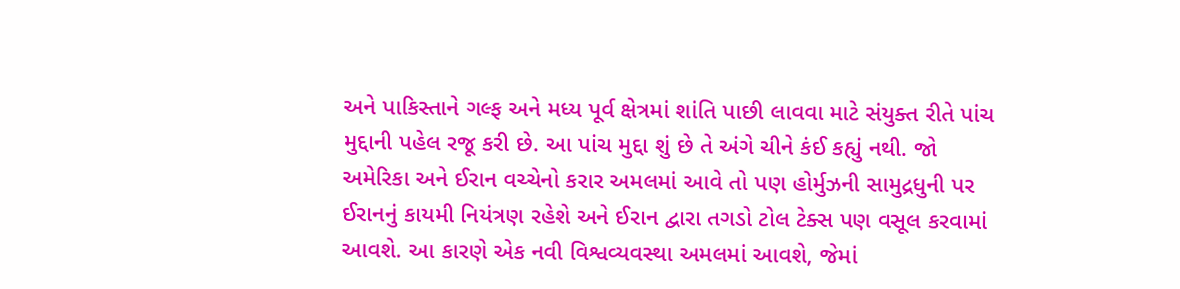અને પાકિસ્તાને ગલ્ફ અને મધ્ય પૂર્વ ક્ષેત્રમાં શાંતિ પાછી લાવવા માટે સંયુક્ત રીતે પાંચ મુદ્દાની પહેલ રજૂ કરી છે. આ પાંચ મુદ્દા શું છે તે અંગે ચીને કંઈ કહ્યું નથી. જો અમેરિકા અને ઈરાન વચ્ચેનો કરાર અમલમાં આવે તો પણ હોર્મુઝની સામુદ્રધુની પર ઈરાનનું કાયમી નિયંત્રણ રહેશે અને ઈરાન દ્વારા તગડો ટોલ ટેક્સ પણ વસૂલ કરવામાં આવશે. આ કારણે એક નવી વિશ્વવ્યવસ્થા અમલમાં આવશે, જેમાં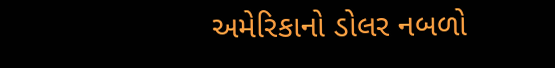અમેરિકાનો ડોલર નબળો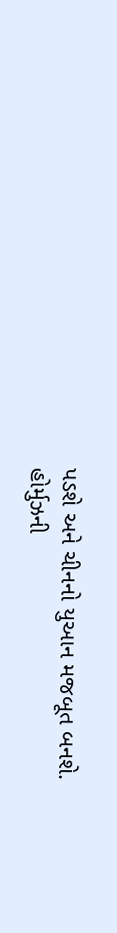પડશે અને ચીનનો યુઆન મજબૂત બનશે. હોર્મુઝની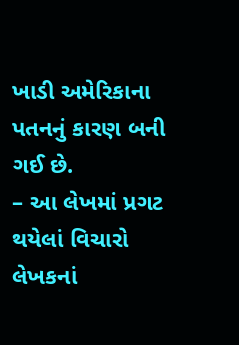ખાડી અમેરિકાના પતનનું કારણ બની ગઈ છે.
– આ લેખમાં પ્રગટ થયેલાં વિચારો લેખકનાં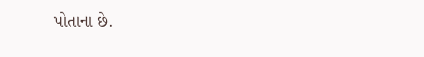પોતાના છે.